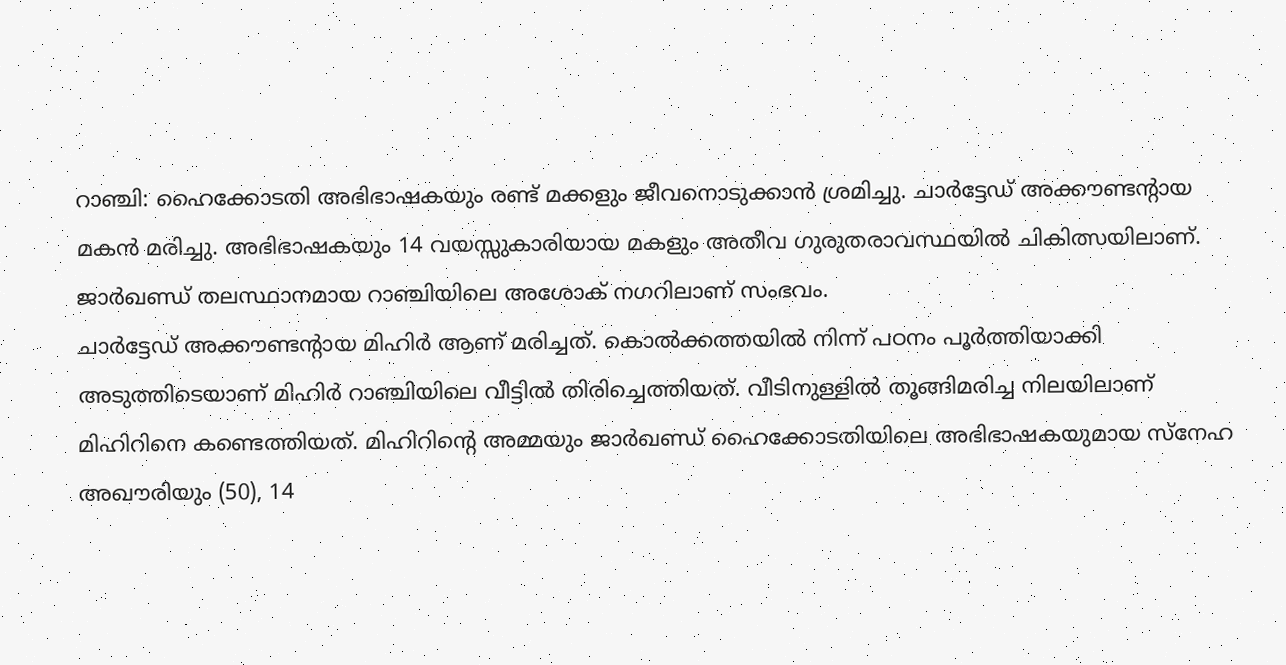റാഞ്ചി: ഹൈക്കോടതി അഭിഭാഷകയും രണ്ട് മക്കളും ജീവനൊടുക്കാൻ ശ്രമിച്ചു. ചാർട്ടേഡ് അക്കൗണ്ടന്റായ മകൻ മരിച്ചു. അഭിഭാഷകയും 14 വയസ്സുകാരിയായ മകളും അതീവ ഗുരുതരാവസ്ഥയിൽ ചികിത്സയിലാണ്. ജാർഖണ്ഡ് തലസ്ഥാനമായ റാഞ്ചിയിലെ അശോക് നഗറിലാണ് സംഭവം.
ചാർട്ടേഡ് അക്കൗണ്ടന്റായ മിഹിർ ആണ് മരിച്ചത്. കൊൽക്കത്തയിൽ നിന്ന് പഠനം പൂർത്തിയാക്കി അടുത്തിടെയാണ് മിഹിർ റാഞ്ചിയിലെ വീട്ടിൽ തിരിച്ചെത്തിയത്. വീടിനുള്ളിൽ തൂങ്ങിമരിച്ച നിലയിലാണ് മിഹിറിനെ കണ്ടെത്തിയത്. മിഹിറിന്റെ അമ്മയും ജാർഖണ്ഡ് ഹൈക്കോടതിയിലെ അഭിഭാഷകയുമായ സ്നേഹ അഖൗരിയും (50), 14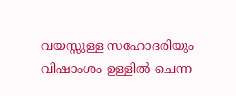വയസ്സുള്ള സഹോദരിയും വിഷാംശം ഉള്ളിൽ ചെന്ന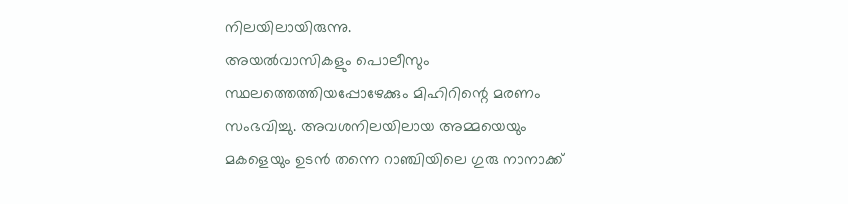നിലയിലായിരുന്നു.
അയൽവാസികളും പൊലീസും സ്ഥലത്തെത്തിയപ്പോഴേക്കും മിഹിറിന്റെ മരണം സംഭവിച്ചു. അവശനിലയിലായ അമ്മയെയും മകളെയും ഉടൻ തന്നെ റാഞ്ചിയിലെ ഗുരു നാനാക്ക്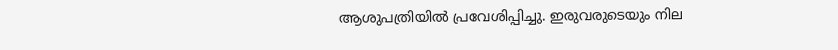ആശുപത്രിയിൽ പ്രവേശിപ്പിച്ചു. ഇരുവരുടെയും നില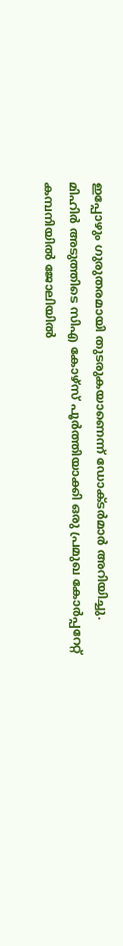ഇപ്പോഴും ഗുരുതരമായി തുടരുകയാണെന്ന് ഡോക്ടർമാർ അറിയിച്ചു.
മിഹിർ അടുത്തിടെ സിഎ കോഴ്സ് പൂർത്തിയാക്കി ഒരു പ്രമുഖ കോർപ്പറേറ്റ് കമ്പനിയിൽ ജോലിയിൽ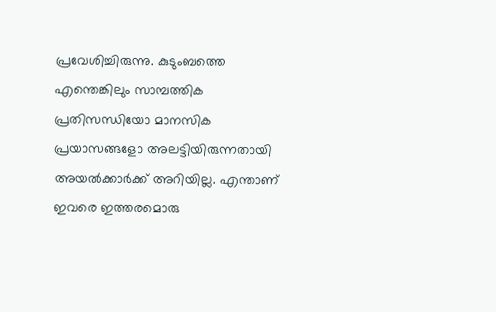പ്രവേശിച്ചിരുന്നു. കുടുംബത്തെ എന്തെങ്കിലും സാമ്പത്തിക പ്രതിസന്ധിയോ മാനസിക പ്രയാസങ്ങളോ അലട്ടിയിരുന്നതായി അയൽക്കാർക്ക് അറിയില്ല. എന്താണ് ഇവരെ ഇത്തരമൊരു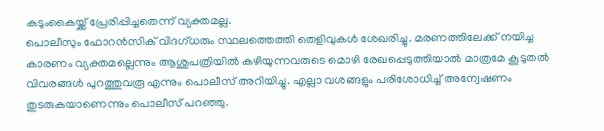കടുംകൈയ്ക്ക് പ്രേരിപ്പിച്ചതെന്ന് വ്യക്തമല്ല.
പൊലീസും ഫോറൻസിക് വിദഗ്ധരും സ്ഥലത്തെത്തി തെളിവുകൾ ശേഖരിച്ചു. മരണത്തിലേക്ക് നയിച്ച കാരണം വ്യക്തമല്ലെന്നും ആശുപത്രിയിൽ കഴിയുന്നവരുടെ മൊഴി രേഖപ്പെടുത്തിയാൽ മാത്രമേ കൂടുതൽ വിവരങ്ങൾ പുറത്തുവരൂ എന്നും പൊലീസ് അറിയിച്ചു. എല്ലാ വശങ്ങളും പരിശോധിച്ച് അന്വേഷണം തുടരുകയാണെന്നും പൊലീസ് പറഞ്ഞു.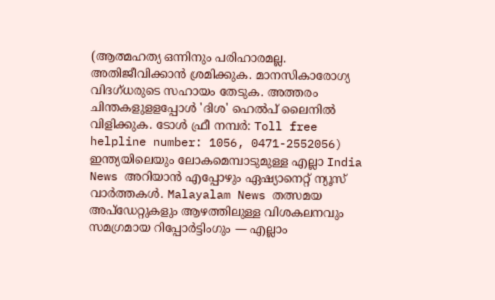(ആത്മഹത്യ ഒന്നിനും പരിഹാരമല്ല. അതിജീവിക്കാൻ ശ്രമിക്കുക. മാനസികാരോഗ്യ വിദഗ്ധരുടെ സഹായം തേടുക. അത്തരം ചിന്തകളുളളപ്പോൾ 'ദിശ' ഹെൽപ് ലൈനിൽ വിളിക്കുക. ടോൾ ഫ്രീ നമ്പർ: Toll free helpline number: 1056, 0471-2552056)
ഇന്ത്യയിലെയും ലോകമെമ്പാടുമുള്ള എല്ലാ India News അറിയാൻ എപ്പോഴും ഏഷ്യാനെറ്റ് ന്യൂസ് വാർത്തകൾ. Malayalam News തത്സമയ അപ്ഡേറ്റുകളും ആഴത്തിലുള്ള വിശകലനവും സമഗ്രമായ റിപ്പോർട്ടിംഗും — എല്ലാം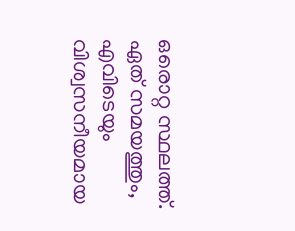ഒരൊറ്റ സ്ഥലത്ത്. ഏത് സമയത്തും, എവിടെയും വിശ്വസനീയമായ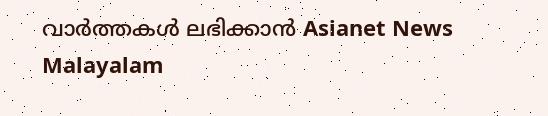വാർത്തകൾ ലഭിക്കാൻ Asianet News Malayalam